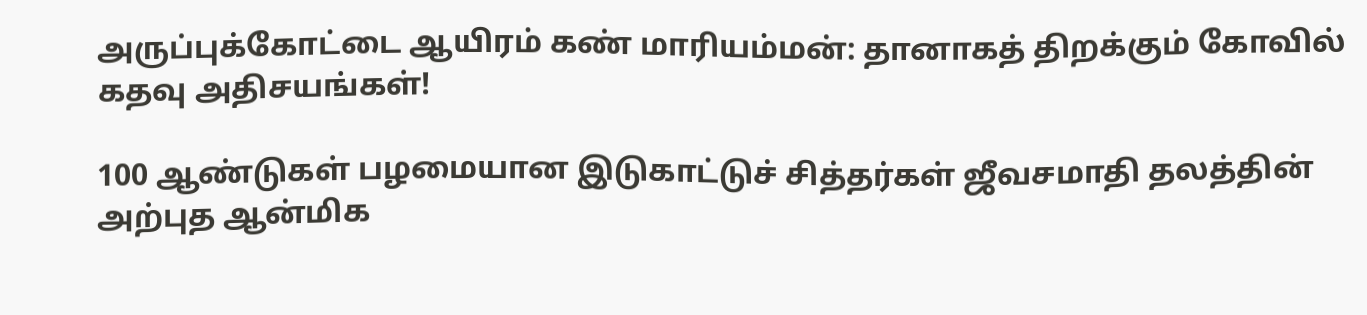அருப்புக்கோட்டை ஆயிரம் கண் மாரியம்மன்: தானாகத் திறக்கும் கோவில் கதவு அதிசயங்கள்!

100 ஆண்டுகள் பழமையான இடுகாட்டுச் சித்தர்கள் ஜீவசமாதி தலத்தின் அற்புத ஆன்மிக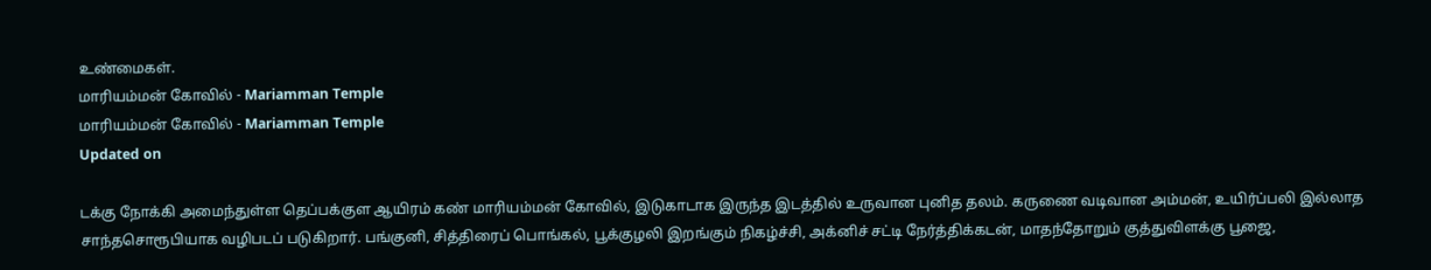உண்மைகள்.
மாரியம்மன் கோவில் - Mariamman Temple
மாரியம்மன் கோவில் - Mariamman Temple
Updated on

டக்கு நோக்கி அமைந்துள்ள தெப்பக்குள ஆயிரம் கண் மாரியம்மன் கோவில், இடுகாடாக இருந்த இடத்தில் உருவான புனித தலம். கருணை வடிவான அம்மன், உயிர்ப்பலி இல்லாத சாந்தசொரூபியாக வழிபடப் படுகிறார். பங்குனி, சித்திரைப் பொங்கல், பூக்குழலி இறங்கும் நிகழ்ச்சி, அக்னிச் சட்டி நேர்த்திக்கடன், மாதந்தோறும் குத்துவிளக்கு பூஜை,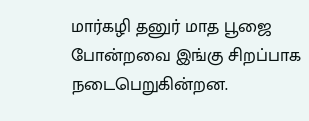மார்கழி தனுர் மாத பூஜை போன்றவை இங்கு சிறப்பாக நடைபெறுகின்றன.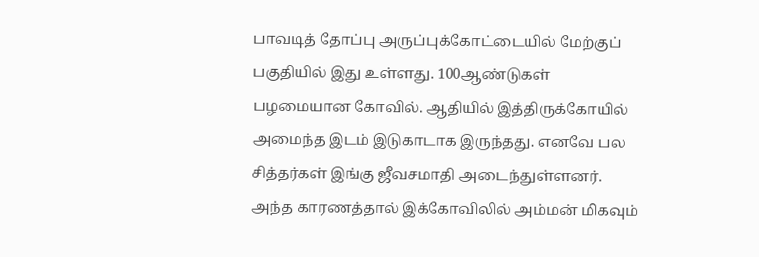பாவடித் தோப்பு அருப்புக்கோட்டையில் மேற்குப் பகுதியில் இது உள்ளது. 100ஆண்டுகள் பழமையான கோவில். ஆதியில் இத்திருக்கோயில் அமைந்த இடம் இடுகாடாக இருந்தது. எனவே பல சித்தர்கள் இங்கு ஜீவசமாதி அடைந்துள்ளனர். அந்த காரணத்தால் இக்கோவிலில் அம்மன் மிகவும்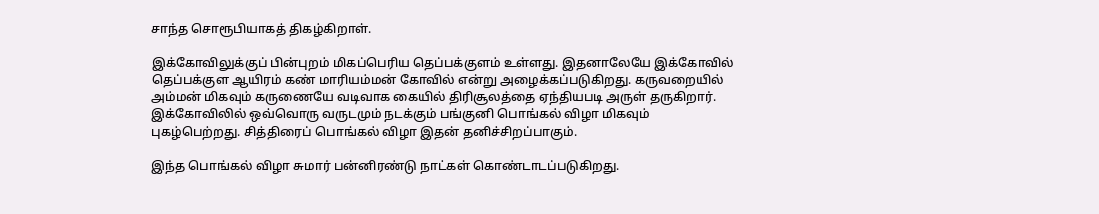சாந்த சொரூபியாகத் திகழ்கிறாள்.

இக்கோவிலுக்குப் பின்புறம் மிகப்பெரிய தெப்பக்குளம் உள்ளது. இதனாலேயே இக்கோவில் தெப்பக்குள ஆயிரம் கண் மாரியம்மன் கோவில் என்று அழைக்கப்படுகிறது. கருவறையில் அம்மன் மிகவும் கருணையே வடிவாக கையில் திரிசூலத்தை ஏந்தியபடி அருள் தருகிறார். இக்கோவிலில் ஒவ்வொரு வருடமும் நடக்கும் பங்குனி பொங்கல் விழா மிகவும் புகழ்பெற்றது. சித்திரைப் பொங்கல் விழா இதன் தனிச்சிறப்பாகும்.

இந்த பொங்கல் விழா சுமார் பன்னிரண்டு நாட்கள் கொண்டாடப்படுகிறது‌.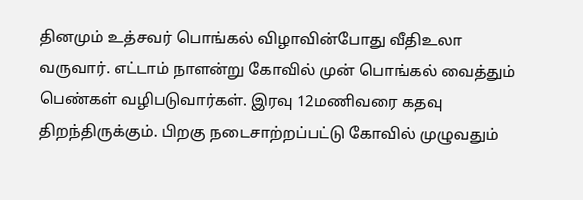தினமும் உத்சவர் பொங்கல் விழாவின்போது வீதிஉலா வருவார். எட்டாம் நாளன்று கோவில் முன் பொங்கல் வைத்தும் பெண்கள் வழிபடுவார்கள். இரவு 12மணிவரை கதவு திறந்திருக்கும். பிறகு நடைசாற்றப்பட்டு கோவில் முழுவதும்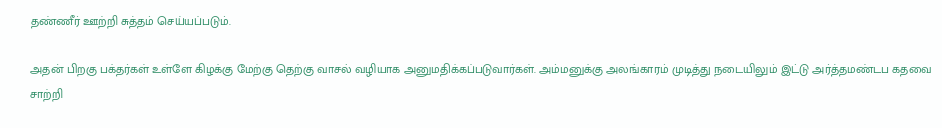தண்ணீர் ஊற்றி சுத்தம் செய்யப்படும்.

அதன் பிறகு பக்தர்கள் உள்ளே கிழக்கு மேற்கு தெற்கு வாசல் வழியாக அனுமதிக்கப்படுவார்கள். அம்மனுக்கு அலங்காரம் முடித்து நடையிலும் இட்டு அர்த்தமண்டப கதவை சாற்றி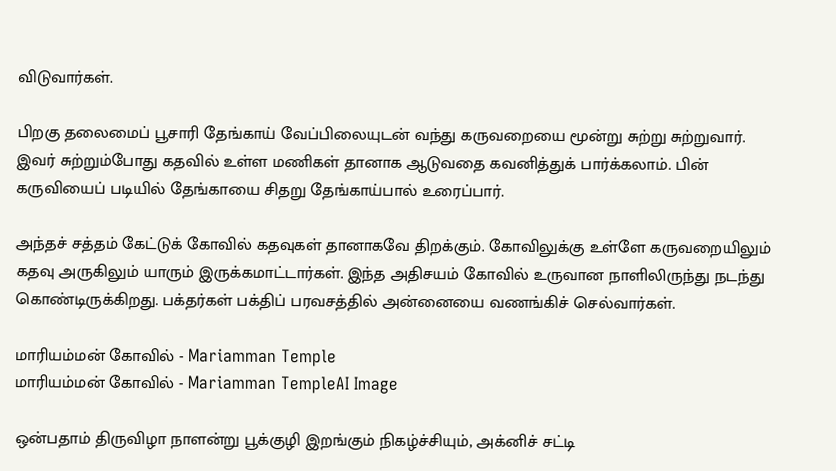விடுவார்கள்.

பிறகு தலைமைப் பூசாரி தேங்காய் வேப்பிலையுடன் வந்து கருவறையை மூன்று சுற்று சுற்றுவார். இவர் சுற்றும்போது கதவில் உள்ள மணிகள் தானாக ஆடுவதை கவனித்துக் பார்க்கலாம்‌. பின் கருவியைப் படியில் தேங்காயை சிதறு தேங்காய்பால் உரைப்பார்.

அந்தச் சத்தம் கேட்டுக் கோவில் கதவுகள் தானாகவே திறக்கும். கோவிலுக்கு உள்ளே கருவறையிலும் கதவு அருகிலும் யாரும் இருக்கமாட்டார்கள். இந்த அதிசயம் கோவில் உருவான நாளிலிருந்து நடந்து கொண்டிருக்கிறது. பக்தர்கள் பக்திப் பரவசத்தில் அன்னையை வணங்கிச் செல்வார்கள்.

மாரியம்மன் கோவில் - Mariamman Temple
மாரியம்மன் கோவில் - Mariamman TempleAI Image

ஒன்பதாம் திருவிழா நாளன்று பூக்குழி இறங்கும் நிகழ்ச்சியும், அக்னிச் சட்டி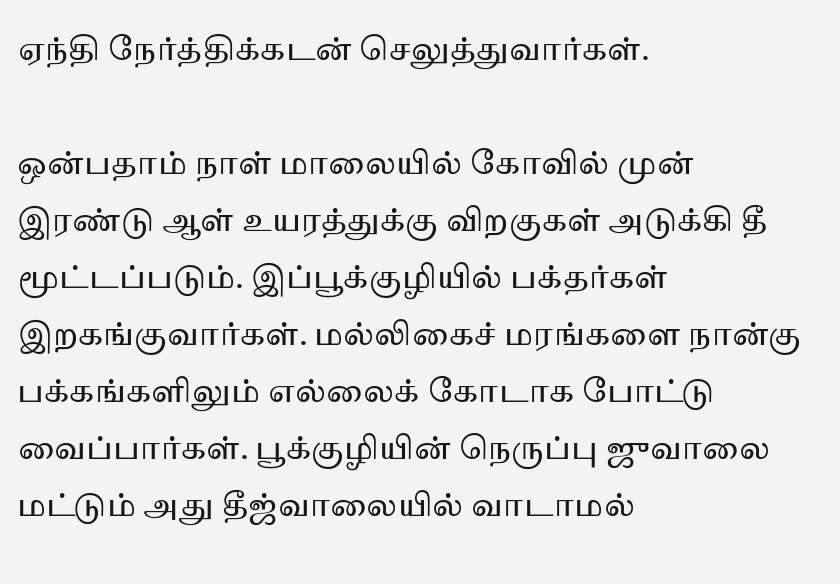ஏந்தி நேர்த்திக்கடன் செலுத்துவார்கள்.

ஒன்பதாம் நாள் மாலையில் கோவில் முன் இரண்டு ஆள் உயரத்துக்கு விறகுகள் அடுக்கி தீ மூட்டப்படும். இப்பூக்குழியில் பக்தர்கள் இறகங்குவார்கள். மல்லிகைச் மரங்களை நான்கு பக்கங்களிலும் எல்லைக் கோடாக போட்டு வைப்பார்கள்‌. பூக்குழியின் நெருப்பு ஜுவாலை மட்டும் அது தீஜ்வாலையில் வாடாமல்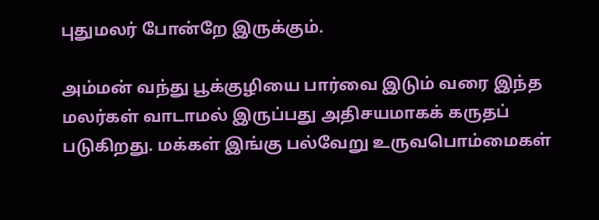புதுமலர் போன்றே இருக்கும்.

அம்மன் வந்து பூக்குழியை பார்வை இடும் வரை இந்த மலர்கள் வாடாமல் இருப்பது அதிசயமாகக் கருதப் படுகிறது. மக்கள் இங்கு பல்வேறு உருவபொம்மைகள்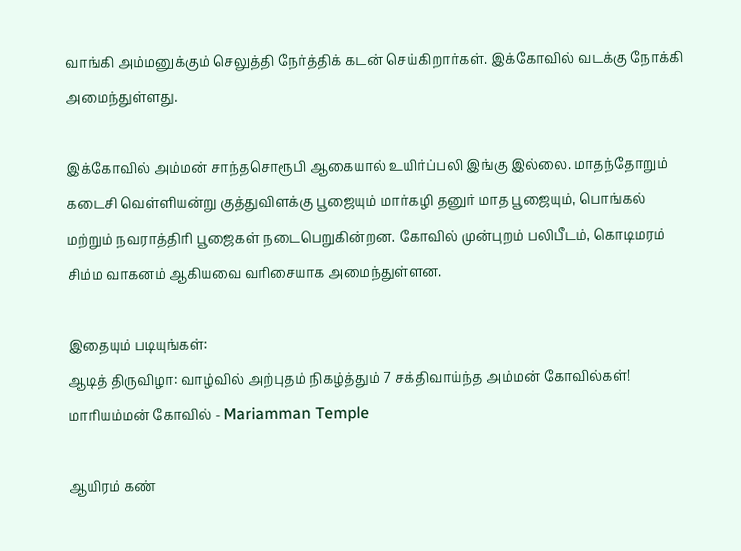வாங்கி அம்மனுக்கும் செலுத்தி நேர்த்திக் கடன் செய்கிறார்கள். இக்கோவில் வடக்கு நோக்கி அமைந்துள்ளது.

இக்கோவில் அம்மன் சாந்தசொரூபி ஆகையால் உயிர்ப்பலி இங்கு இல்லை. மாதந்தோறும் கடைசி வெள்ளியன்று குத்துவிளக்கு பூஜையும் மார்கழி தனுர் மாத பூஜையும், பொங்கல் மற்றும் நவராத்திரி பூஜைகள் நடைபெறுகின்றன. கோவில் முன்புறம் பலிபீடம், கொடிமரம் சிம்ம வாகனம் ஆகியவை வரிசையாக அமைந்துள்ளன.

இதையும் படியுங்கள்:
ஆடித் திருவிழா: வாழ்வில் அற்புதம் நிகழ்த்தும் 7 சக்திவாய்ந்த அம்மன் கோவில்கள்!
மாரியம்மன் கோவில் - Mariamman Temple

ஆயிரம் கண்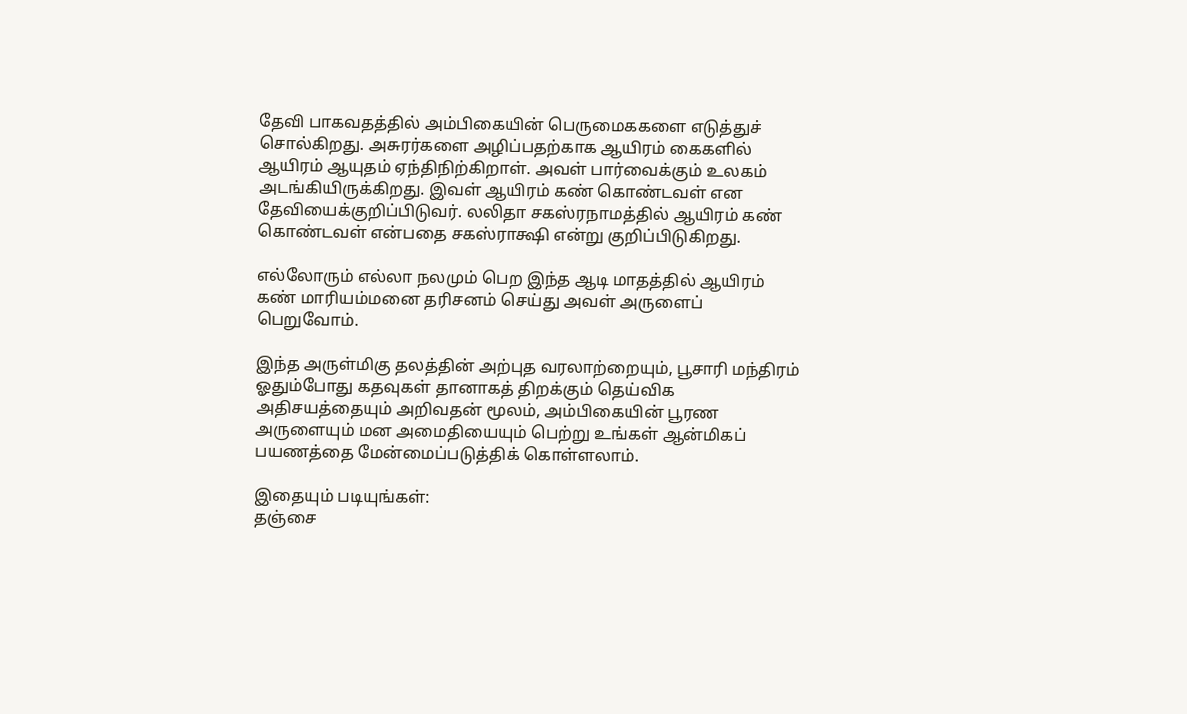தேவி பாகவதத்தில் அம்பிகையின் பெருமைககளை எடுத்துச் சொல்கிறது. அசுரர்களை அழிப்பதற்காக ஆயிரம் கைகளில் ஆயிரம் ஆயுதம் ஏந்திநிற்கிறாள். அவள் பார்வைக்கும் உலகம் அடங்கியிருக்கிறது‌. இவள் ஆயிரம் கண் கொண்டவள் என தேவியைக்குறிப்பிடுவர். லலிதா சகஸ்ரநாமத்தில் ஆயிரம் கண் கொண்டவள் என்பதை சகஸ்ராக்ஷி என்று குறிப்பிடுகிறது.

எல்லோரும் எல்லா நலமும் பெற இந்த ஆடி மாதத்தில் ஆயிரம் கண் மாரியம்மனை தரிசனம் செய்து அவள் அருளைப் பெறுவோம்.

இந்த அருள்மிகு தலத்தின் அற்புத வரலாற்றையும், பூசாரி மந்திரம் ஓதும்போது கதவுகள் தானாகத் திறக்கும் தெய்விக அதிசயத்தையும் அறிவதன் மூலம், அம்பிகையின் பூரண அருளையும் மன அமைதியையும் பெற்று உங்கள் ஆன்மிகப் பயணத்தை மேன்மைப்படுத்திக் கொள்ளலாம்.

இதையும் படியுங்கள்:
தஞ்சை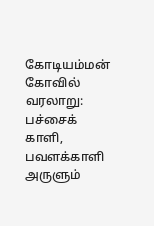கோடியம்மன் கோவில் வரலாறு: பச்சைக் காளி, பவளக்காளி அருளும்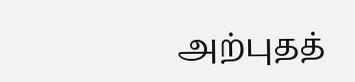அற்புதத்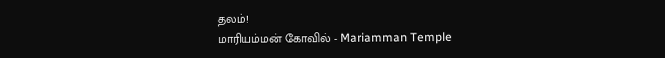தலம்!
மாரியம்மன் கோவில் - Mariamman Temple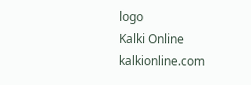logo
Kalki Online
kalkionline.com